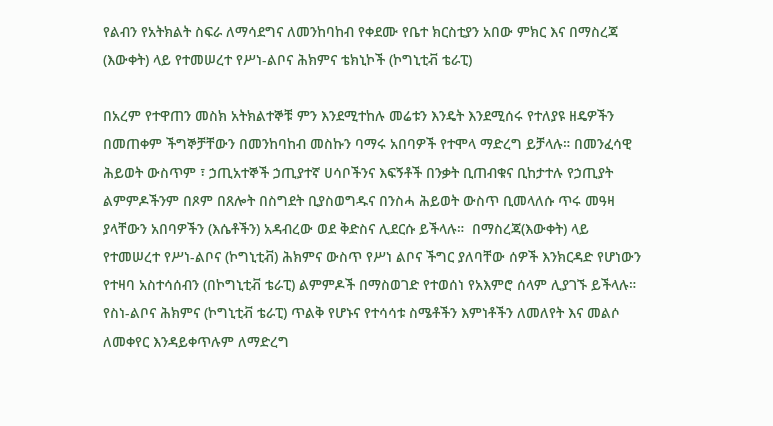የልብን የአትክልት ስፍራ ለማሳደግና ለመንከባከብ የቀደሙ የቤተ ክርስቲያን አበው ምክር እና በማስረጃ (እውቀት) ላይ የተመሠረተ የሥነ-ልቦና ሕክምና ቴክኒኮች (ኮግኒቲቭ ቴራፒ)

በአረም የተዋጠን መስክ አትክልተኞቹ ምን እንደሚተከሉ መሬቱን እንዴት እንደሚሰሩ የተለያዩ ዘዴዎችን በመጠቀም ችግኞቻቸውን በመንከባከብ መስኩን ባማሩ አበባዎች የተሞላ ማድረግ ይቻላሉ። በመንፈሳዊ ሕይወት ውስጥም ፣ ኃጢአተኞች ኃጢያተኛ ሀሳቦችንና እፍኝቶች በንቃት ቢጠብቁና ቢከታተሉ የኃጢያት ልምምዶችንም በጾም በጸሎት በስግደት ቢያስወግዱና በንስሓ ሕይወት ውስጥ ቢመላለሱ ጥሩ መዓዛ ያላቸውን አበባዎችን (እሴቶችን) አዳብረው ወደ ቅድስና ሊደርሱ ይችላሉ።  በማስረጃ(እውቀት) ላይ የተመሠረተ የሥነ-ልቦና (ኮግኒቲቭ) ሕክምና ውስጥ የሥነ ልቦና ችግር ያለባቸው ሰዎች እንክርዳድ የሆነውን የተዛባ አስተሳሰብን (በኮግኒቲቭ ቴራፒ) ልምምዶች በማስወገድ የተወሰነ የአእምሮ ሰላም ሊያገኙ ይችላሉ። የስነ-ልቦና ሕክምና (ኮግኒቲቭ ቴራፒ) ጥልቅ የሆኑና የተሳሳቱ ስሜቶችን እምነቶችን ለመለየት እና መልሶ ለመቀየር እንዳይቀጥሉም ለማድረግ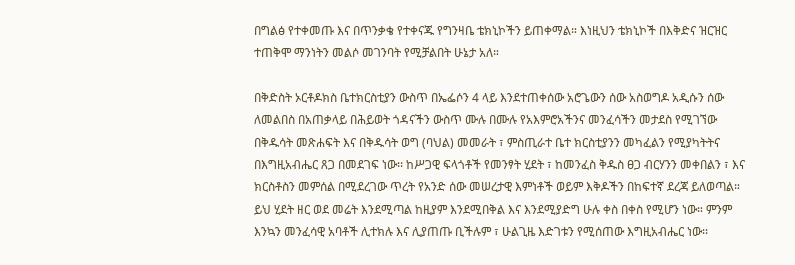በግልፅ የተቀመጡ እና በጥንቃቄ የተቀናጁ የግንዛቤ ቴክኒኮችን ይጠቀማል። እነዚህን ቴክኒኮች በእቅድና ዝርዝር ተጠቅሞ ማንነትን መልሶ መገንባት የሚቻልበት ሁኔታ አለ።

በቅድስት ኦርቶዶክስ ቤተክርስቲያን ውስጥ በኤፌሶን 4 ላይ እንደተጠቀሰው አሮጌውን ሰው አስወግዶ አዲሱን ሰው ለመልበስ በአጠቃላይ በሕይወት ጎዳናችን ውስጥ ሙሉ በሙሉ የአእምሮአችንና መንፈሳችን መታደስ የሚገኘው በቅዱሳት መጽሐፍት እና በቅዱሳት ወግ (ባህል) መመራት ፣ ምስጢራተ ቤተ ክርስቲያንን መካፈልን የሚያካትትና በእግዚአብሔር ጸጋ በመደገፍ ነው፡፡ ከሥጋዊ ፍላጎቶች የመንፃት ሂደት ፣ ከመንፈስ ቅዱስ ፀጋ ብርሃንን መቀበልን ፣ እና ክርስቶስን መምሰል በሚደረገው ጥረት የአንድ ሰው መሠረታዊ እምነቶች ወይም እቅዶችን በከፍተኛ ደረጃ ይለወጣል።  ይህ ሂደት ዘር ወደ መሬት እንደሚጣል ከዚያም እንደሚበቅል እና እንደሚያድግ ሁሉ ቀስ በቀስ የሚሆን ነው። ምንም እንኳን መንፈሳዊ አባቶች ሊተክሉ እና ሊያጠጡ ቢችሉም ፣ ሁልጊዜ እድገቱን የሚሰጠው እግዚአብሔር ነው፡፡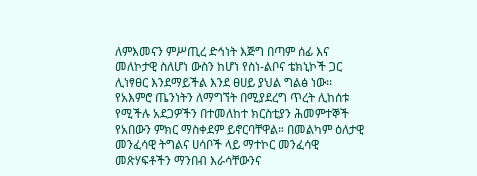ለምእመናን ምሥጢረ ድኅነት እጅግ በጣም ሰፊ እና መለኮታዊ ስለሆነ ውስን ከሆነ የስነ-ልቦና ቴክኒኮች ጋር ሊነፃፀር እንደማይችል እንደ ፀሀይ ያህል ግልፅ ነው፡፡ የአእምሮ ጤንነትን ለማግኘት በሚያደረግ ጥረት ሊከሰቱ የሚችሉ አደጋዎችን በተመለከተ ክርስቲያን ሕመምተኞች የአበውን ምክር ማስቀደም ይኖርባቸዋል። በመልካም ዕለታዊ መንፈሳዊ ትግልና ሀሳቦች ላይ ማተኮር መንፈሳዊ መጽሃፍቶችን ማንበብ እራሳቸውንና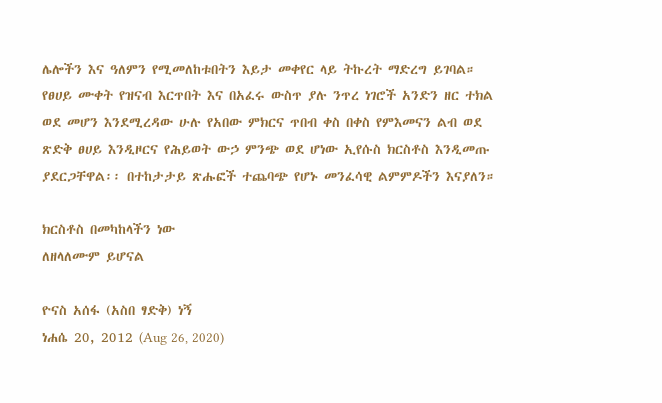ሌሎችን እና ዓለምን የሚመለከቱበትን እይታ መቀየር ላይ ትኩረት ማድረግ ይገባል። የፀሀይ ሙቀት የዝናብ እርጥበት እና በአፈሩ ውስጥ ያሉ ንጥረ ነገሮች አንድን ዘር ተክል ወደ መሆን እንደሚረዳው ሁሉ የአበው ምክርና ጥበብ ቀስ በቀስ የምእመናን ልብ ወደ ጽድቅ ፀሀይ እንዲዞርና የሕይወት ውኃ ምንጭ ወደ ሆነው ኢየሱስ ክርስቶስ እንዲመጡ ያደርጋቸዋል፡፡ በተከታታይ ጽሑፎች ተጨባጭ የሆኑ መንፈሳዊ ልምምዶችን እናያለን።

ክርስቶስ በመካከላችን ነው
ለዘላለሙም ይሆናል

ዮናስ አሰፋ (አስበ ፃድቅ) ነኝ
ነሐሴ 20, 2012 (Aug 26, 2020)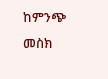ከምንጭ መስክ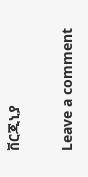ቨርጂኒያ

Leave a comment